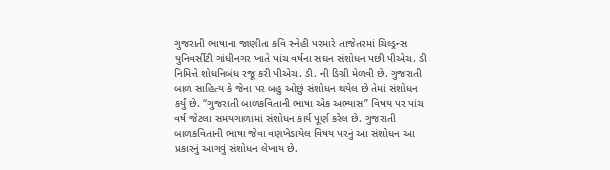ગુજરાતી ભાષાના જાણીતા કવિ સ્નેહી પરમારે તાજેતરમાં ચિલ્ડ્રન્સ યુનિવર્સીટી ગાંધીનગર ખાતે પાંચ વર્ષના સઘન સંશોધન પછી પીએચ. ડી નિમિત્તે શોધનિબંધ રજૂ કરી પીએચ. ડી. ની ડિગ્રી મેળવી છે. ગુજરાતી બાળ સાહિત્ય કે જેના પર બહુ ઓછું સંશોધન થયેલ છે તેમાં સંશોધન કર્યું છે. “ગુજરાતી બાળકવિતાની ભાષા એક અભ્યાસ” વિષય પર પાંચ વર્ષ જેટલા સમયગાળામાં સંશોધન કાર્ય પૂર્ણ કરેલ છે. ગુજરાતી બાળકવિતાની ભાષા જેવા વણખેડાયેલ વિષય પરનું આ સંશોધન આ પ્રકારનું આગવું સંશોધન લેખાય છે.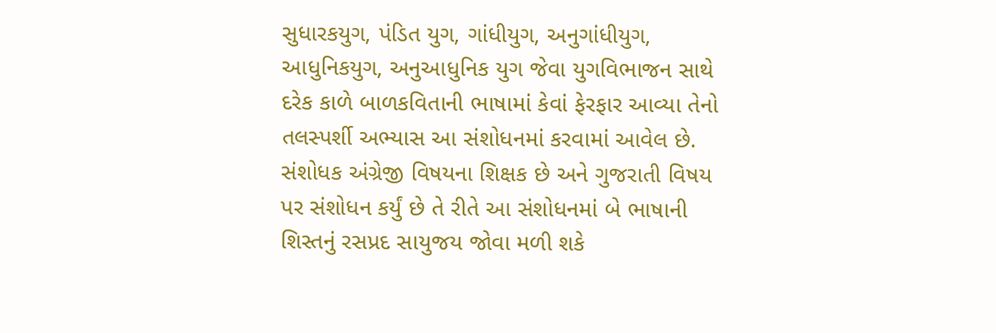સુધારકયુગ, પંડિત યુગ, ગાંધીયુગ, અનુગાંધીયુગ, આધુનિકયુગ, અનુઆધુનિક યુગ જેવા યુગવિભાજન સાથે દરેક કાળે બાળકવિતાની ભાષામાં કેવાં ફેરફાર આવ્યા તેનો તલસ્પર્શી અભ્યાસ આ સંશોધનમાં કરવામાં આવેલ છે. સંશોધક અંગ્રેજી વિષયના શિક્ષક છે અને ગુજરાતી વિષય પર સંશોધન કર્યું છે તે રીતે આ સંશોધનમાં બે ભાષાની શિસ્તનું રસપ્રદ સાયુજય જોવા મળી શકે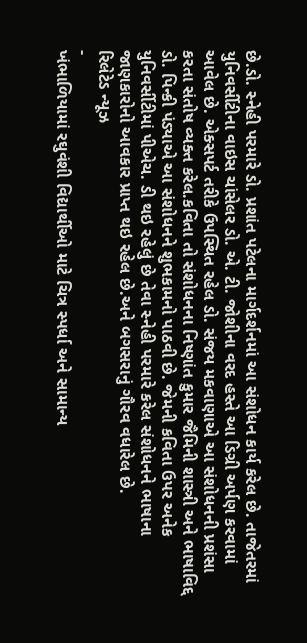છે.ડો. સ્નેહી પરમારે ડો. પ્રશાંત પટેલના માર્ગદર્શનમાં આ સંશોધન કાર્ય કરેલ છે. તાજેતરમાં યુનિવર્સીટીના વાઇસ ચાંસેલર ડો. એ. ટી. જોશીના વરદ હસ્તે આ ડિગ્રી અર્પણ કરવામાં આવેલ છે. એક્સપર્ટ તરીકે ઉપસ્થિત રહેલ ડો. સંજય મકવાણાએ આ સંશોધનની પ્રશંસા કરતા સંતોષ વ્યક્ત કરેલ.કવિતા તો સંશોધનના નિષ્ણાંત કુમાર જૈમિની શાસ્ત્રી અને ભાષાવિદ્દ ડો. પિન્કી પંડ્યાએ આ સંશોધનને શુભકામનો પાઠવી છે. જેમની કવિતા ઉપર અનેક યુનિવર્સીટીમાં પીએચ. ડી થઇ રહેલું છે તેવા સ્નેહી પરમારે કરેલ સંશોધનને ભાષાના જાણકારોનો આવકાર પ્રાપ્ત થઇ રહેલ છે.અને બગસરાનું ગૌરવ વધારેલ છે.
રિલેટેડ ન્યૂઝ
-
ખંભાળિયામાં રઘુવંશી વિદ્યાર્થીઓ માટે ચિત્ર સ્પર્ધા અને સામાન્ય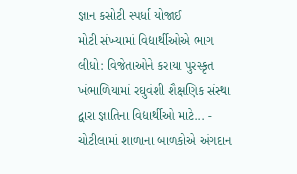જ્ઞાન કસોટી સ્પર્ધા યોજાઈ
મોટી સંખ્યામાં વિદ્યાર્થીઓએ ભાગ લીધો: વિજેતાઓને કરાયા પુરસ્કૃત ખંભાળિયામાં રઘુવંશી શૈક્ષણિક સંસ્થા દ્વારા જ્ઞાતિના વિદ્યાર્થીઓ માટે... -
ચોટીલામાં શાળાના બાળકોએ અંગદાન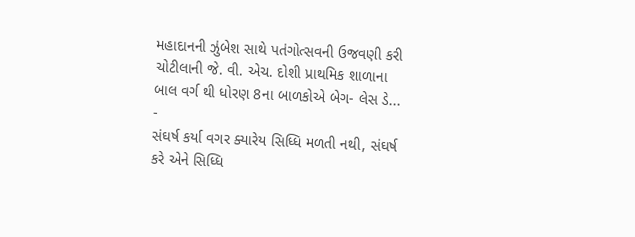મહાદાનની ઝુંબેશ સાથે પતંગોત્સવની ઉજવણી કરી
ચોટીલાની જે. વી. એચ. દોશી પ્રાથમિક શાળાના બાલ વર્ગ થી ધોરણ 8ના બાળકોએ બેગ- લેસ ડે... -
સંઘર્ષ કર્યા વગર ક્યારેય સિધ્ધિ મળતી નથી, સંઘર્ષ કરે એને સિધ્ધિ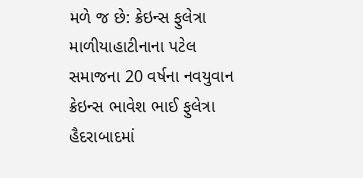મળે જ છે: ક્રેઇન્સ ફુલેત્રા
માળીયાહાટીનાના પટેલ સમાજના 20 વર્ષના નવયુવાન ક્રેઇન્સ ભાવેશ ભાઈ ફુલેત્રા હૈદરાબાદમાં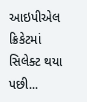આઇપીએલ ક્રિકેટમાં સિલેક્ટ થયા પછી...